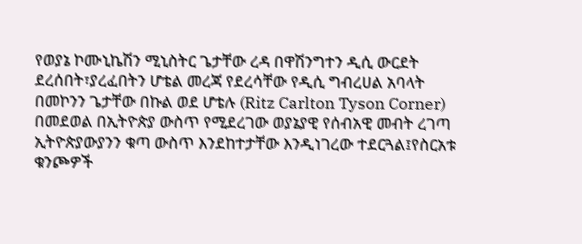የወያኔ ኮሙኒኬሽን ሚኒስትር ጌታቸው ረዳ በዋሽንግተን ዲሲ ውርደት ደረሰበት፣ያረፈበትን ሆቴል መረጃ የደረሳቸው የዲሲ ግብረሀል አባላት በመኮንን ጌታቸው በኩል ወደ ሆቴሉ (Ritz Carlton Tyson Corner) በመደወል በኢትዮጵያ ውስጥ የሚደረገው ወያኔያዊ የሰብአዊ መብት ረገጣ ኢትዮጵያውያንን ቁጣ ውስጥ እንደከተታቸው እንዲነገረው ተደርጓል፤የስርአቱ ቁንጮዎች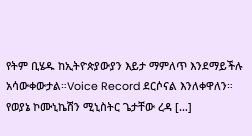የትም ቢሄዱ ከኢትዮጵያውያን እይታ ማምለጥ እንደማይችሉ አሳውቀውታል።Voice Record ደርሶናል እንለቀዋለን። የወያኔ ኮሙኒኬሽን ሚኒስትር ጌታቸው ረዳ […]